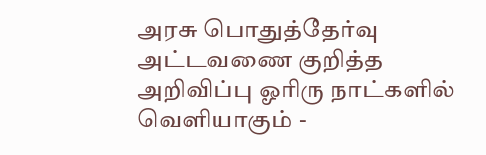அரசு பொதுத்தேர்வு அட்டவணை குறித்த அறிவிப்பு ஓரிரு நாட்களில் வெளியாகும் -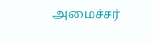அமைச்சர்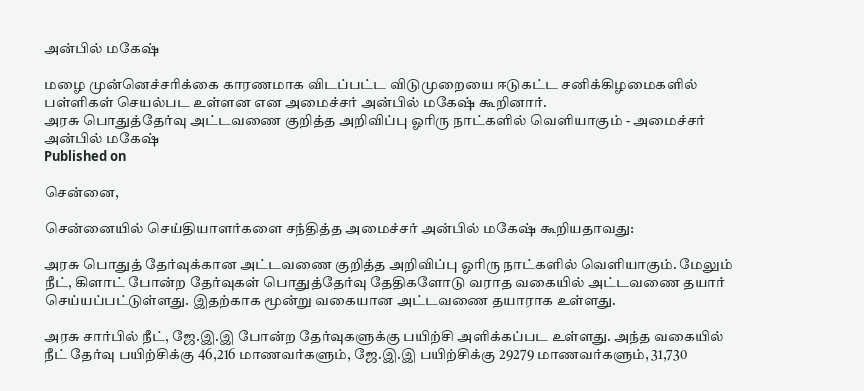அன்பில் மகேஷ்

மழை முன்னெச்சரிக்கை காரணமாக விடப்பட்ட விடுமுறையை ஈடுகட்ட சனிக்கிழமைகளில் பள்ளிகள் செயல்பட உள்ளன என அமைச்சர் அன்பில் மகேஷ் கூறினார்.
அரசு பொதுத்தேர்வு அட்டவணை குறித்த அறிவிப்பு ஓரிரு நாட்களில் வெளியாகும் - அமைச்சர் அன்பில் மகேஷ்
Published on

சென்னை,

சென்னையில் செய்தியாளர்களை சந்தித்த அமைச்சர் அன்பில் மகேஷ் கூறியதாவது:

அரசு பொதுத் தேர்வுக்கான அட்டவணை குறித்த அறிவிப்பு ஓரிரு நாட்களில் வெளியாகும். மேலும் நீட், கிளாட் போன்ற தேர்வுகள் பொதுத்தேர்வு தேதிகளோடு வராத வகையில் அட்டவணை தயார் செய்யப்பட்டுள்ளது. இதற்காக மூன்று வகையான அட்டவணை தயாராக உள்ளது.

அரசு சார்பில் நீட், ஜே.இ.இ போன்ற தேர்வுகளுக்கு பயிற்சி அளிக்கப்பட உள்ளது. அந்த வகையில் நீட் தேர்வு பயிற்சிக்கு 46,216 மாணவர்களும், ஜே.இ.இ பயிற்சிக்கு 29279 மாணவர்களும், 31,730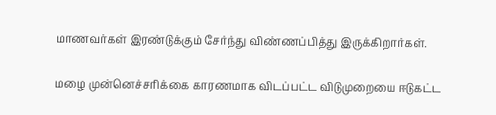மாணவர்கள் இரண்டுக்கும் சேர்ந்து விண்ணப்பித்து இருக்கிறார்கள்.

மழை முன்னெச்சரிக்கை காரணமாக விடப்பட்ட விடுமுறையை ஈடுகட்ட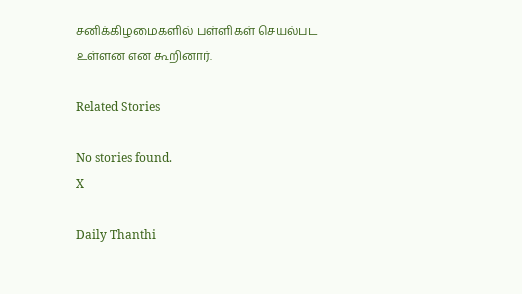சனிக்கிழமைகளில் பள்ளிகள் செயல்பட உள்ளன என கூறினார்.

Related Stories

No stories found.
X

Daily Thanthi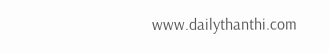www.dailythanthi.com